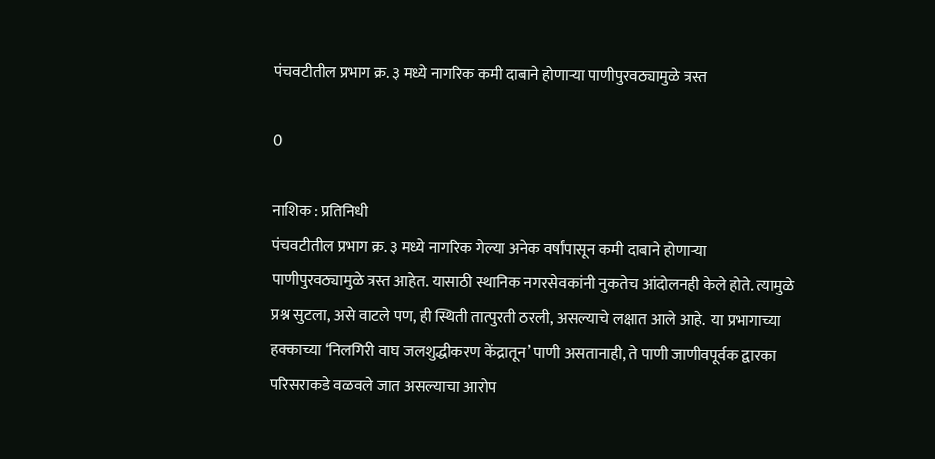पंचवटीतील प्रभाग क्र. ३ मध्ये नागरिक कमी दाबाने होणाऱ्या पाणीपुरवठ्यामुळे त्रस्त

0

नाशिक : प्रतिनिधी
पंचवटीतील प्रभाग क्र. ३ मध्ये नागरिक गेल्या अनेक वर्षांपासून कमी दाबाने होणाऱ्या पाणीपुरवठ्यामुळे त्रस्त आहेत. यासाठी स्थानिक नगरसेवकांनी नुकतेच आंदोलनही केले होते. त्यामुळे प्रश्न सुटला, असे वाटले पण, ही स्थिती तात्पुरती ठरली, असल्याचे लक्षात आले आहे.  या प्रभागाच्या हक्काच्या ‘निलगिरी वाघ जलशुद्धीकरण केंद्रातून’ पाणी असतानाही, ते पाणी जाणीवपूर्वक द्वारका परिसराकडे वळवले जात असल्याचा आरोप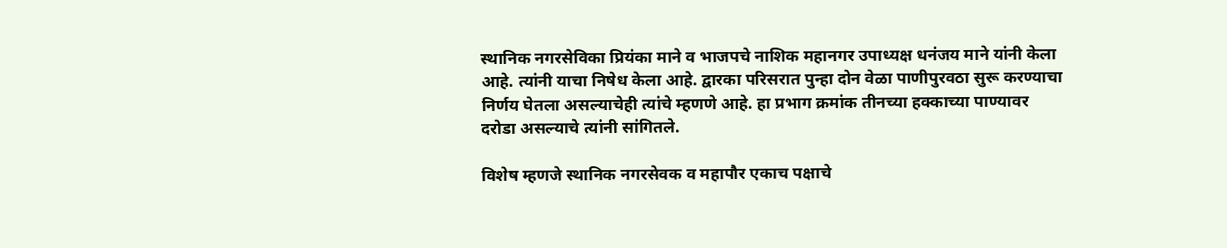स्थानिक नगरसेविका प्रियंका माने व भाजपचे नाशिक महानगर उपाध्यक्ष धनंजय माने यांनी केला आहे. त्यांनी याचा निषेध केला आहे. द्वारका परिसरात पुन्हा दोन वेळा पाणीपुरवठा सुरू करण्याचा निर्णय घेतला असल्याचेही त्यांचे म्हणणे आहे. हा प्रभाग क्रमांक तीनच्या हक्काच्या पाण्यावर दरोडा असल्याचे त्यांनी सांगितले.

विशेष म्हणजे स्थानिक नगरसेवक व महापौर एकाच पक्षाचे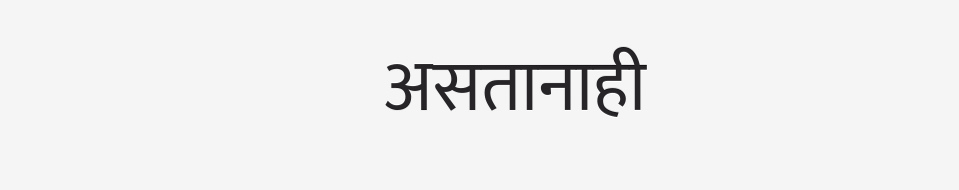असतानाही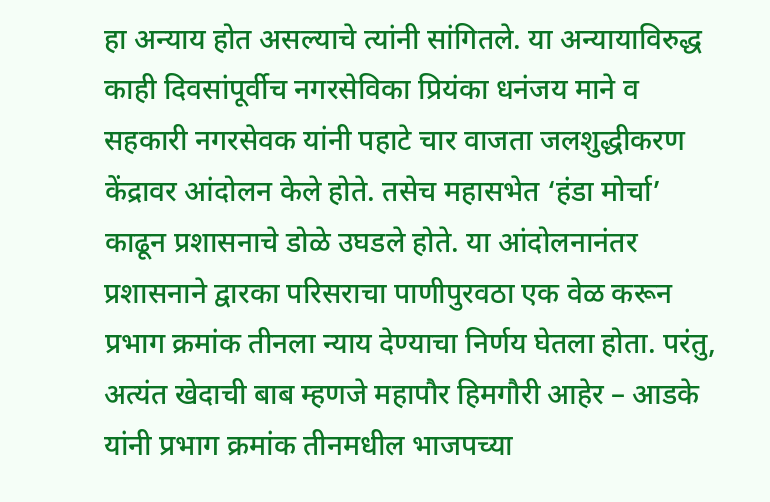हा अन्याय होत असल्याचे त्यांनी सांगितले. या अन्यायाविरुद्ध काही दिवसांपूर्वीच नगरसेविका प्रियंका धनंजय माने व सहकारी नगरसेवक यांनी पहाटे चार वाजता जलशुद्धीकरण केंद्रावर आंदोलन केले होते. तसेच महासभेत ‘हंडा मोर्चा’ काढून प्रशासनाचे डोळे उघडले होते. या आंदोलनानंतर प्रशासनाने द्वारका परिसराचा पाणीपुरवठा एक वेळ करून प्रभाग क्रमांक तीनला न्याय देण्याचा निर्णय घेतला होता. परंतु, अत्यंत खेदाची बाब म्हणजे महापौर हिमगौरी आहेर – आडके यांनी प्रभाग क्रमांक तीनमधील भाजपच्या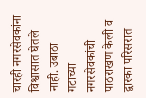चारही नगरसेवकांना विश्वासात घेतले नाही. उबाठा गटाच्या नगरसेवकांची पाठराखण केली व द्वारका परिसरात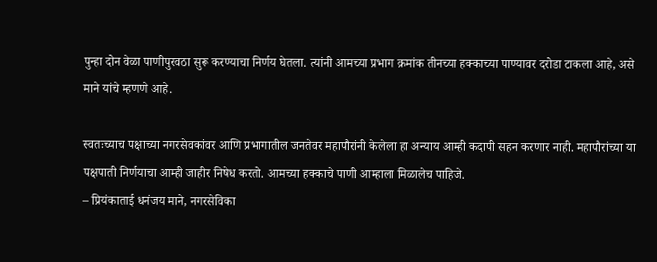पुन्हा दोन वेळा पाणीपुरवठा सुरू करण्याचा निर्णय घेतला. त्यांनी आमच्या प्रभाग क्रमांक तीनच्या हक्काच्या पाण्यावर दरोडा टाकला आहे, असे माने यांचे म्हणणे आहे.

स्वतःच्याच पक्षाच्या नगरसेवकांवर आणि प्रभागातील जनतेवर महापौरांनी केलेला हा अन्याय आम्ही कदापी सहन करणार नाही. महापौरांच्या या पक्षपाती निर्णयाचा आम्ही जाहीर निषेध करतो. आमच्या हक्काचे पाणी आम्हाला मिळालेच पाहिजे.
– प्रियंकाताई धनंजय माने, नगरसेविका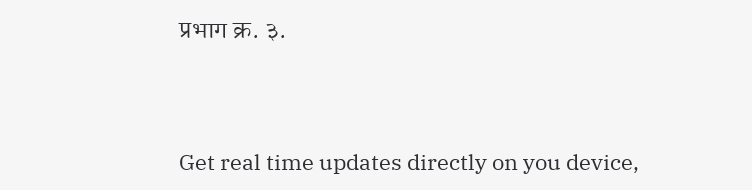प्रभाग क्र. ३.



Get real time updates directly on you device,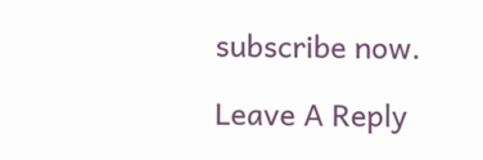subscribe now.

Leave A Reply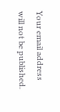Your email address will not be published.